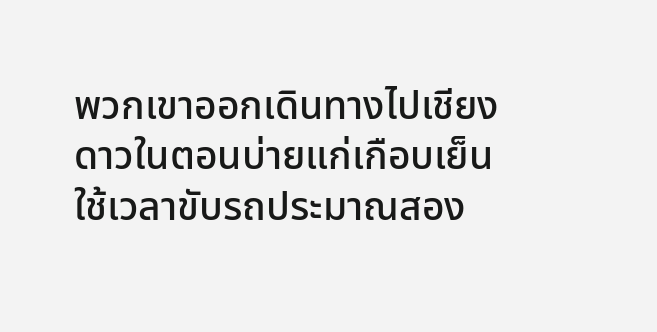พวกเขาออกเดินทางไปเชียงดาวในตอนบ่ายแก่เกือบเย็น ใช้เวลาขับรถประมาณสอง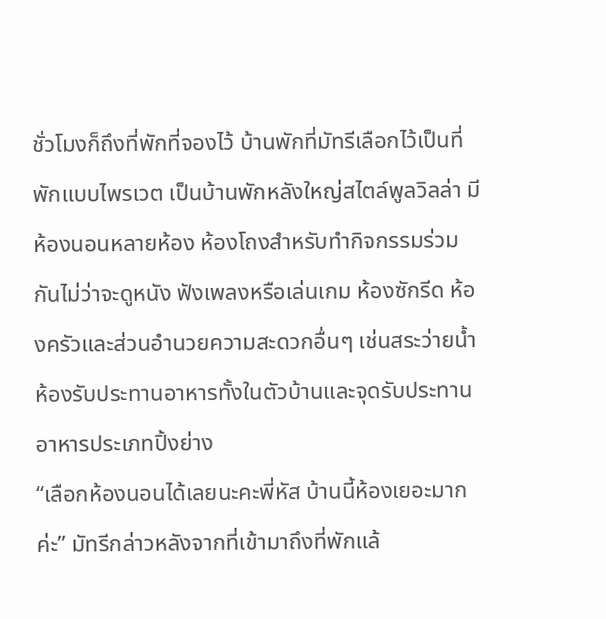ชั่วโมงก็ถึงที่พักที่จองไว้ บ้านพักที่มัทรีเลือกไว้เป็นที่พักแบบไพรเวต เป็นบ้านพักหลังใหญ่สไตล์พูลวิลล่า มีห้องนอนหลายห้อง ห้องโถงสำหรับทำกิจกรรมร่วมกันไม่ว่าจะดูหนัง ฟังเพลงหรือเล่นเกม ห้องซักรีด ห้องครัวและส่วนอำนวยความสะดวกอื่นๆ เช่นสระว่ายน้ำ ห้องรับประทานอาหารทั้งในตัวบ้านและจุดรับประทานอาหารประเภทปิ้งย่าง
“เลือกห้องนอนได้เลยนะคะพี่หัส บ้านนี้ห้องเยอะมากค่ะ” มัทรีกล่าวหลังจากที่เข้ามาถึงที่พักแล้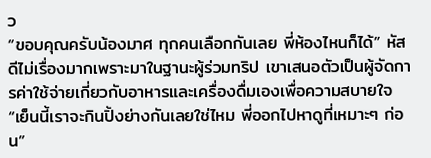ว
“ขอบคุณครับน้องมาศ ทุกคนเลือกกันเลย พี่ห้องไหนก็ได้” หัสดีไม่เรื่องมากเพราะมาในฐานะผู้ร่วมทริป เขาเสนอตัวเป็นผู้จัดการค่าใช้จ่ายเกี่ยวกับอาหารและเครื่องดื่มเองเพื่อความสบายใจ
“เย็นนี้เราจะกินปิ้งย่างกันเลยใช่ไหม พี่ออกไปหาดูที่เหมาะๆ ก่อน”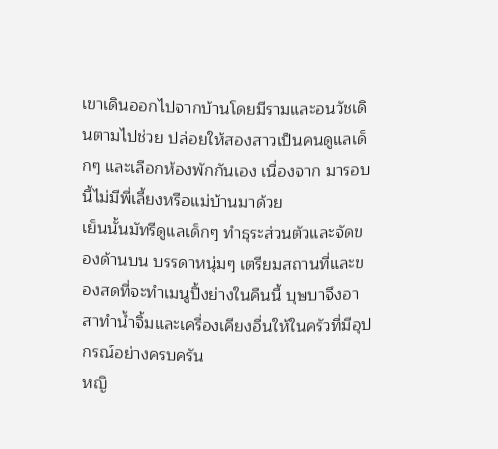เขาเดินออกไปจากบ้านโดยมีรามและอนวัชเดินตามไปช่วย ปล่อยให้สองสาวเป็นคนดูแลเด็กๆ และเลือกห้องพักกันเอง เนื่องจาก มารอบนี้ไม่มีพี่เลี้ยงหรือแม่บ้านมาด้วย
เย็นนั้นมัทรีดูแลเด็กๆ ทำธุระส่วนตัวและจัดของด้านบน บรรดาหนุ่มๆ เตรียมสถานที่และของสดที่จะทำเมนูปิ้งย่างในคืนนี้ บุษบาจึงอาสาทำน้ำจิ้มและเครื่องเคียงอื่นให้ในครัวที่มีอุปกรณ์อย่างครบครัน
หญิ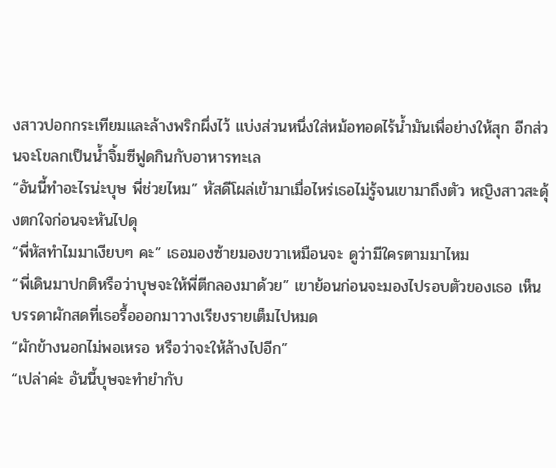งสาวปอกกระเทียมและล้างพริกผึ่งไว้ แบ่งส่วนหนึ่งใส่หม้อทอดไร้น้ำมันเพื่อย่างให้สุก อีกส่วนจะโขลกเป็นน้ำจิ้มซีฟูดกินกับอาหารทะเล
“อันนี้ทำอะไรน่ะบุษ พี่ช่วยไหม” หัสดีโผล่เข้ามาเมื่อไหร่เธอไม่รู้จนเขามาถึงตัว หญิงสาวสะดุ้งตกใจก่อนจะหันไปดุ
“พี่หัสทำไมมาเงียบๆ คะ” เธอมองซ้ายมองขวาเหมือนจะ ดูว่ามีใครตามมาไหม
“พี่เดินมาปกติหรือว่าบุษจะให้พี่ตีกลองมาด้วย” เขาย้อนก่อนจะมองไปรอบตัวของเธอ เห็นบรรดาผักสดที่เธอรื้อออกมาวางเรียงรายเต็มไปหมด
“ผักข้างนอกไม่พอเหรอ หรือว่าจะให้ล้างไปอีก”
“เปล่าค่ะ อันนี้บุษจะทำยำกับ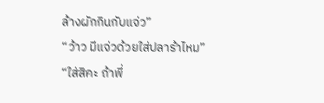ล้างผักกินกับแจ่ว”
“ว้าว มีแจ่วด้วยใส่ปลาร้าไหม”
“ใส่สิคะ ถ้าพี่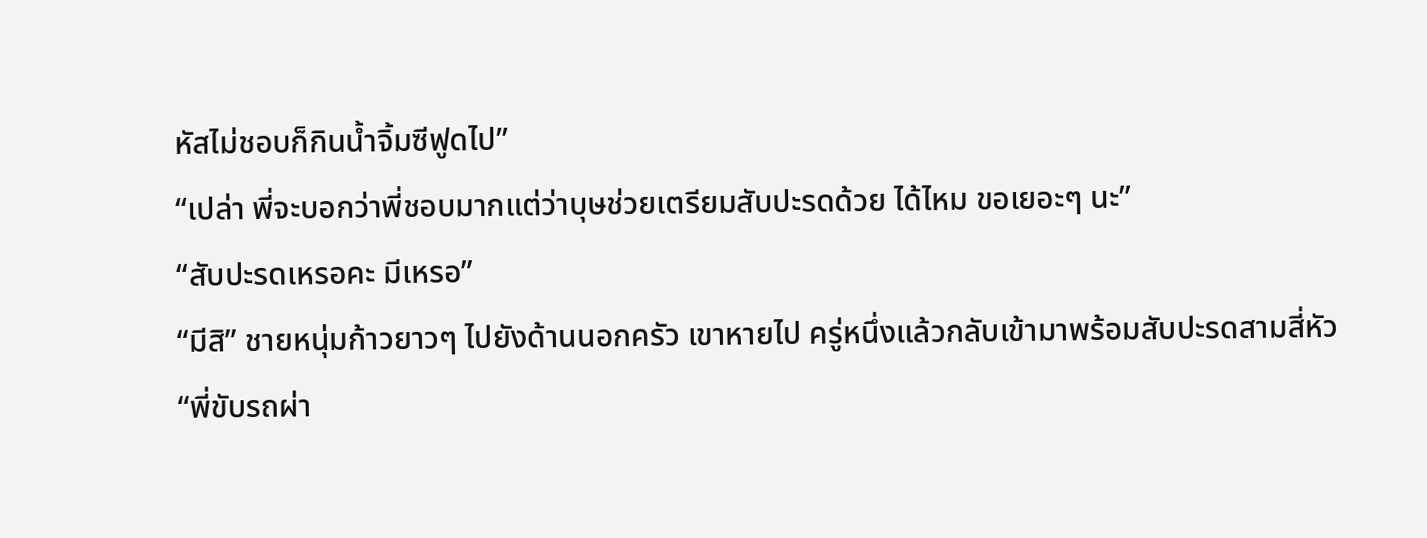หัสไม่ชอบก็กินน้ำจิ้มซีฟูดไป”
“เปล่า พี่จะบอกว่าพี่ชอบมากแต่ว่าบุษช่วยเตรียมสับปะรดด้วย ได้ไหม ขอเยอะๆ นะ”
“สับปะรดเหรอคะ มีเหรอ”
“มีสิ” ชายหนุ่มก้าวยาวๆ ไปยังด้านนอกครัว เขาหายไป ครู่หนึ่งแล้วกลับเข้ามาพร้อมสับปะรดสามสี่หัว
“พี่ขับรถผ่า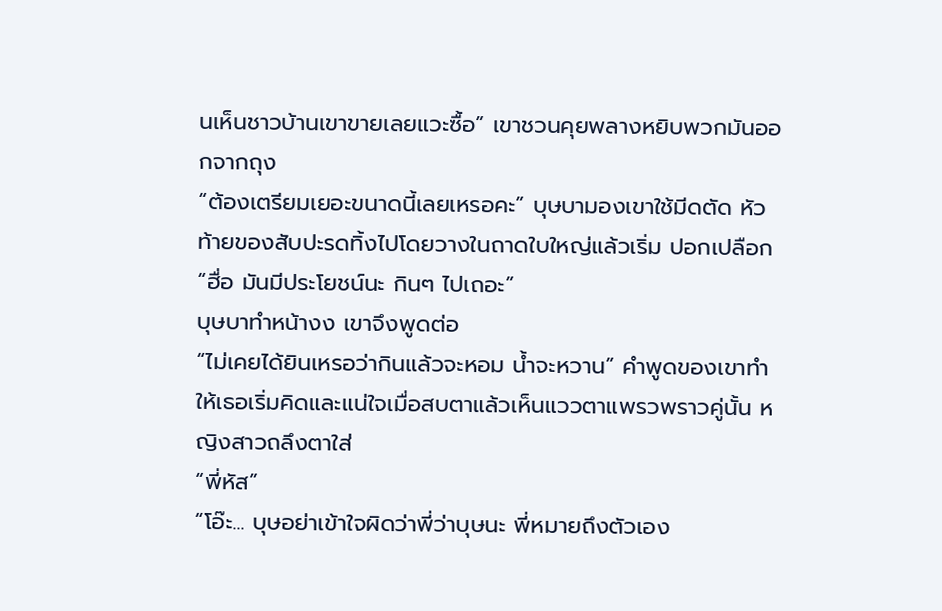นเห็นชาวบ้านเขาขายเลยแวะซื้อ” เขาชวนคุยพลางหยิบพวกมันออกจากถุง
“ต้องเตรียมเยอะขนาดนี้เลยเหรอคะ” บุษบามองเขาใช้มีดตัด หัวท้ายของสับปะรดทิ้งไปโดยวางในถาดใบใหญ่แล้วเริ่ม ปอกเปลือก
“ฮื่อ มันมีประโยชน์นะ กินๆ ไปเถอะ”
บุษบาทำหน้างง เขาจึงพูดต่อ
“ไม่เคยได้ยินเหรอว่ากินแล้วจะหอม น้ำจะหวาน” คำพูดของเขาทำให้เธอเริ่มคิดและแน่ใจเมื่อสบตาแล้วเห็นแววตาแพรวพราวคู่นั้น หญิงสาวถลึงตาใส่
“พี่หัส”
“โอ๊ะ... บุษอย่าเข้าใจผิดว่าพี่ว่าบุษนะ พี่หมายถึงตัวเอง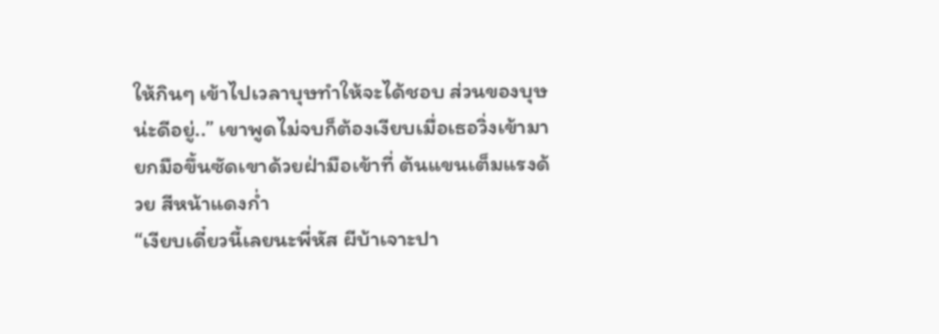ให้กินๆ เข้าไปเวลาบุษทำให้จะได้ชอบ ส่วนของบุษน่ะดีอยู่..” เขาพูดไม่จบก็ต้องเงียบเมื่อเธอวิ่งเข้ามายกมือขึ้นซัดเขาด้วยฝ่ามือเข้าที่ ต้นแขนเต็มแรงด้วย สีหน้าแดงก่ำ
“เงียบเดี๋ยวนี้เลยนะพี่หัส ผีบ้าเจาะปา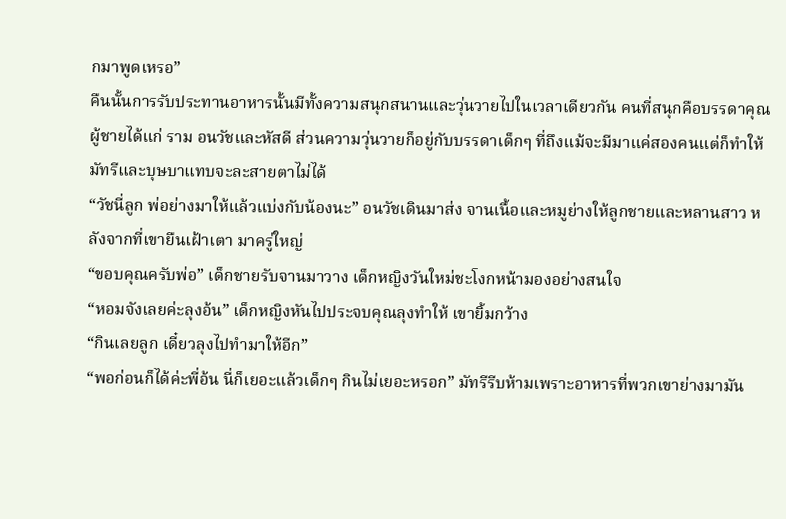กมาพูดเหรอ”
คืนนั้นการรับประทานอาหารนั้นมีทั้งความสนุกสนานและวุ่นวายไปในเวลาเดียวกัน คนที่สนุกคือบรรดาคุณผู้ชายได้แก่ ราม อนวัชและหัสดี ส่วนความวุ่นวายก็อยู่กับบรรดาเด็กๆ ที่ถึงแม้จะมีมาแค่สองคนแต่ก็ทำให้มัทรีและบุษบาแทบจะละสายตาไม่ได้
“วัชนี่ลูก พ่อย่างมาให้แล้วแบ่งกับน้องนะ” อนวัชเดินมาส่ง จานเนื้อและหมูย่างให้ลูกชายและหลานสาว หลังจากที่เขายืนเฝ้าเตา มาครู่ใหญ่
“ขอบคุณครับพ่อ” เด็กชายรับจานมาวาง เด็กหญิงวันใหม่ชะโงกหน้ามองอย่างสนใจ
“หอมจังเลยค่ะลุงอ้น” เด็กหญิงหันไปประจบคุณลุงทำให้ เขายิ้มกว้าง
“กินเลยลูก เดี๋ยวลุงไปทำมาให้อีก”
“พอก่อนก็ได้ค่ะพี่อ้น นี่ก็เยอะแล้วเด็กๆ กินไม่เยอะหรอก” มัทรีรีบห้ามเพราะอาหารที่พวกเขาย่างมามัน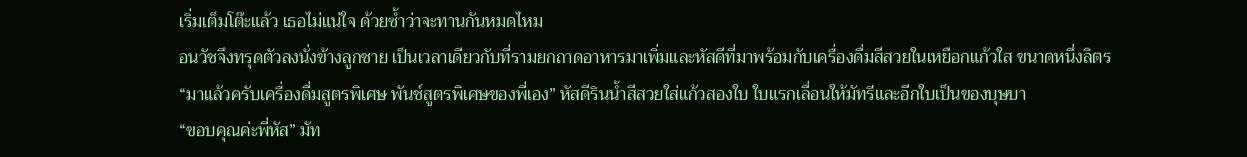เริ่มเต็มโต๊ะแล้ว เธอไม่แน่ใจ ด้วยซ้ำว่าจะทานกันหมดไหม
อนวัชจึงทรุดตัวลงนั่งข้างลูกชาย เป็นเวลาเดียวกับที่รามยกถาดอาหารมาเพิ่มและหัสดีที่มาพร้อมกับเครื่องดื่มสีสวยในเหยือกแก้วใส ขนาดหนึ่งลิตร
“มาแล้วครับเครื่องดื่มสูตรพิเศษ พันช์สูตรพิเศษของพี่เอง” หัสดีรินน้ำสีสวยใส่แก้วสองใบ ใบแรกเลื่อนให้มัทรีและอีกใบเป็นของบุษบา
“ขอบคุณค่ะพี่หัส” มัท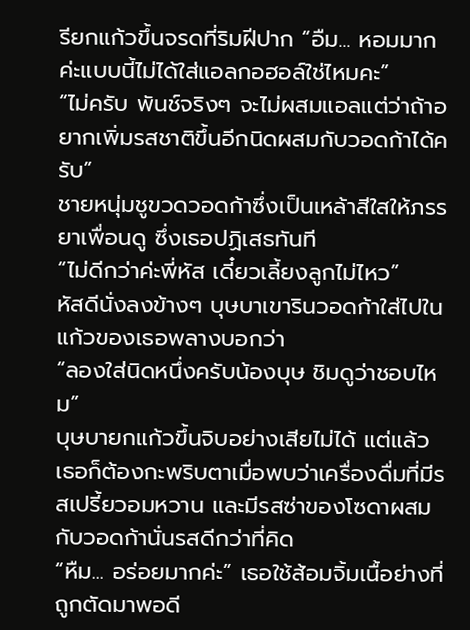รียกแก้วขึ้นจรดที่ริมฝีปาก “อืม... หอมมากค่ะแบบนี้ไม่ได้ใส่แอลกอฮอล์ใช่ไหมคะ”
“ไม่ครับ พันช์จริงๆ จะไม่ผสมแอลแต่ว่าถ้าอยากเพิ่มรสชาติขึ้นอีกนิดผสมกับวอดก้าได้ครับ”
ชายหนุ่มชูขวดวอดก้าซึ่งเป็นเหล้าสีใสให้ภรรยาเพื่อนดู ซึ่งเธอปฏิเสธทันที
“ไม่ดีกว่าค่ะพี่หัส เดี๋ยวเลี้ยงลูกไม่ไหว”
หัสดีนั่งลงข้างๆ บุษบาเขารินวอดก้าใส่ไปในแก้วของเธอพลางบอกว่า
“ลองใส่นิดหนึ่งครับน้องบุษ ชิมดูว่าชอบไหม”
บุษบายกแก้วขึ้นจิบอย่างเสียไม่ได้ แต่แล้วเธอก็ต้องกะพริบตาเมื่อพบว่าเครื่องดื่มที่มีรสเปรี้ยวอมหวาน และมีรสซ่าของโซดาผสมกับวอดก้านั่นรสดีกว่าที่คิด
“หืม... อร่อยมากค่ะ” เธอใช้ส้อมจิ้มเนื้อย่างที่ถูกตัดมาพอดี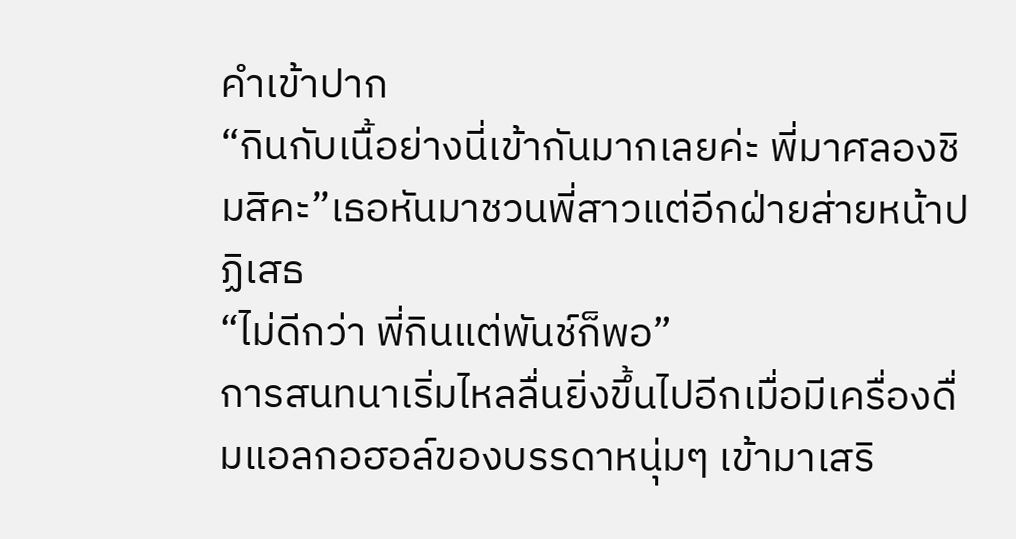คำเข้าปาก
“กินกับเนื้อย่างนี่เข้ากันมากเลยค่ะ พี่มาศลองชิมสิคะ”เธอหันมาชวนพี่สาวแต่อีกฝ่ายส่ายหน้าปฏิเสธ
“ไม่ดีกว่า พี่กินแต่พันช์ก็พอ”
การสนทนาเริ่มไหลลื่นยิ่งขึ้นไปอีกเมื่อมีเครื่องดื่มแอลกอฮอล์ของบรรดาหนุ่มๆ เข้ามาเสริ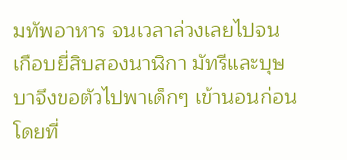มทัพอาหาร จนเวลาล่วงเลยไปจนเกือบยี่สิบสองนาฬิกา มัทรีและบุษบาจึงขอตัวไปพาเด็กๆ เข้านอนก่อน โดยที่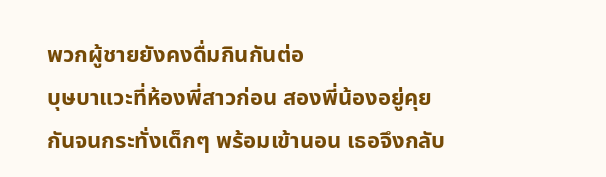พวกผู้ชายยังคงดื่มกินกันต่อ
บุษบาแวะที่ห้องพี่สาวก่อน สองพี่น้องอยู่คุยกันจนกระทั่งเด็กๆ พร้อมเข้านอน เธอจึงกลับ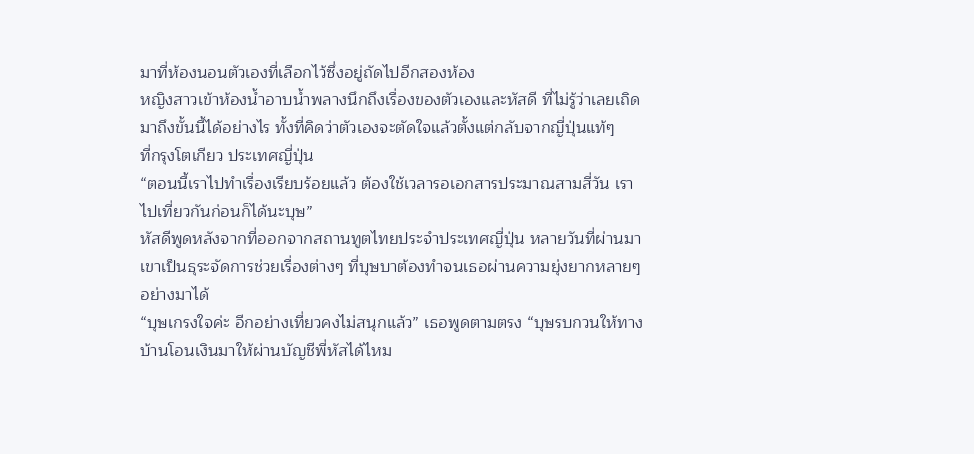มาที่ห้องนอนตัวเองที่เลือกไว้ซึ่งอยู่ถัดไปอีกสองห้อง
หญิงสาวเข้าห้องน้ำอาบน้ำพลางนึกถึงเรื่องของตัวเองและหัสดี ที่ไม่รู้ว่าเลยเถิดมาถึงขั้นนี้ได้อย่างไร ทั้งที่คิดว่าตัวเองจะตัดใจแล้วตั้งแต่กลับจากญี่ปุ่นแท้ๆ
ที่กรุงโตเกียว ประเทศญี่ปุ่น
“ตอนนี้เราไปทำเรื่องเรียบร้อยแล้ว ต้องใช้เวลารอเอกสารประมาณสามสี่วัน เราไปเที่ยวกันก่อนก็ได้นะบุษ”
หัสดีพูดหลังจากที่ออกจากสถานทูตไทยประจำประเทศญี่ปุ่น หลายวันที่ผ่านมาเขาเป็นธุระจัดการช่วยเรื่องต่างๆ ที่บุษบาต้องทำจนเธอผ่านความยุ่งยากหลายๆ อย่างมาได้
“บุษเกรงใจค่ะ อีกอย่างเที่ยวคงไม่สนุกแล้ว” เธอพูดตามตรง “บุษรบกวนให้ทางบ้านโอนเงินมาให้ผ่านบัญชีพี่หัสได้ไหม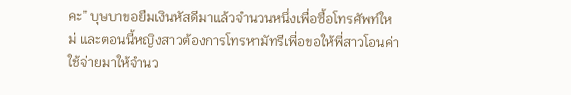คะ” บุษบาขอยืมเงินหัสดีมาแล้วจำนวนหนึ่งเพื่อซื้อโทรศัพท์ใหม่ และตอนนี้หญิงสาวต้องการโทรหามัทรีเพี่อขอให้พี่สาวโอนค่าใช้จ่ายมาให้จำนว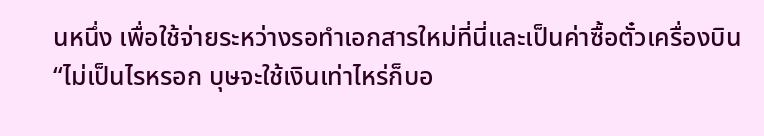นหนึ่ง เพื่อใช้จ่ายระหว่างรอทำเอกสารใหม่ที่นี่และเป็นค่าซื้อตั๋วเครื่องบิน
“ไม่เป็นไรหรอก บุษจะใช้เงินเท่าไหร่ก็บอ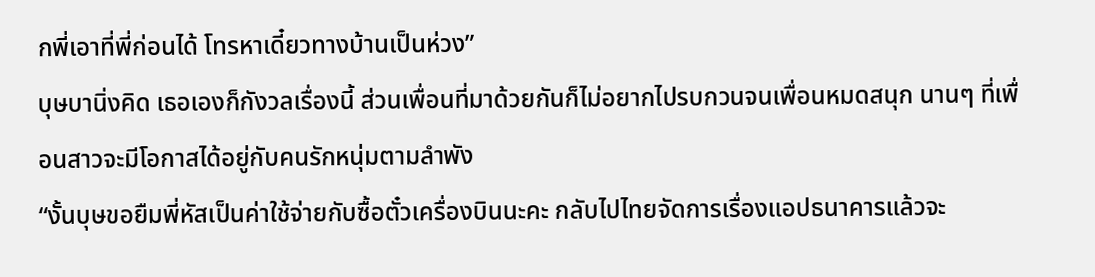กพี่เอาที่พี่ก่อนได้ โทรหาเดี๋ยวทางบ้านเป็นห่วง”
บุษบานิ่งคิด เธอเองก็กังวลเรื่องนี้ ส่วนเพื่อนที่มาด้วยกันก็ไม่อยากไปรบกวนจนเพื่อนหมดสนุก นานๆ ที่เพื่อนสาวจะมีโอกาสได้อยู่กับคนรักหนุ่มตามลำพัง
“งั้นบุษขอยืมพี่หัสเป็นค่าใช้จ่ายกับซื้อตั๋วเครื่องบินนะคะ กลับไปไทยจัดการเรื่องแอปธนาคารแล้วจะ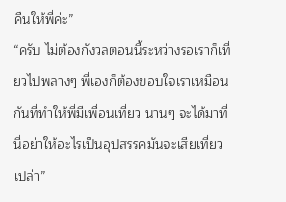คืนให้พี่ค่ะ”
“ครับ ไม่ต้องกังวลตอนนี้ระหว่างรอเราก็เที่ยวไปพลางๆ พี่เองก็ต้องขอบใจเราเหมือนกันที่ทำให้พี่มีเพื่อนเที่ยว นานๆ จะได้มาที่นี่อย่าให้อะไรเป็นอุปสรรคมันจะเสียเที่ยวเปล่า”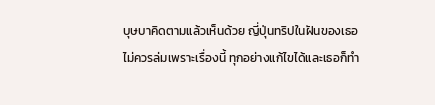บุษบาคิดตามแล้วเห็นด้วย ญี่ปุ่นทริปในฝันของเธอไม่ควรล่มเพราะเรื่องนี้ ทุกอย่างแก้ไขได้และเธอก็ทำ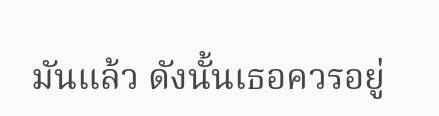มันแล้ว ดังนั้นเธอควรอยู่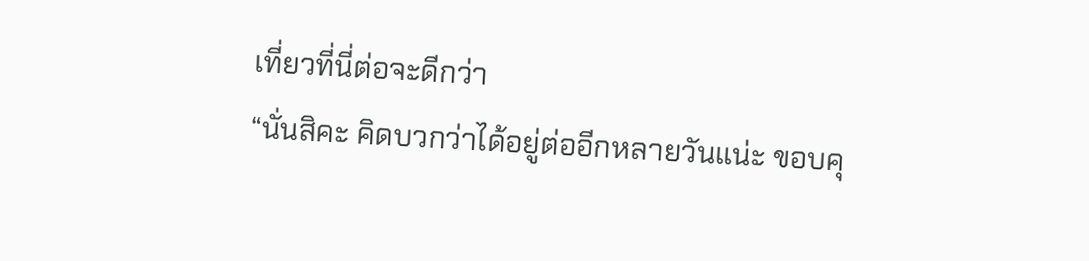เที่ยวที่นี่ต่อจะดีกว่า
“นั่นสิคะ คิดบวกว่าได้อยู่ต่ออีกหลายวันแน่ะ ขอบคุ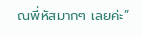ณพี่หัสมากๆ เลยค่ะ”